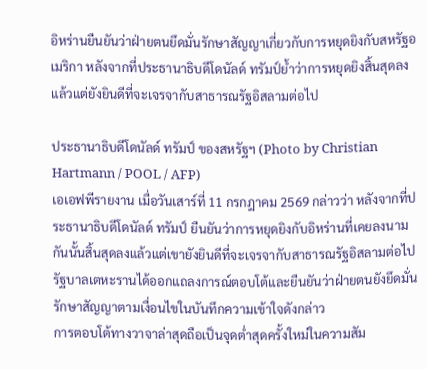อิหร่านยืนยันว่าฝ่ายตนยึดมั่นรักษาสัญญาเกี่ยวกับการหยุดยิงกับสหรัฐอเมริกา หลังจากที่ประธานาธิบดีโดนัลด์ ทรัมป์ย้ำว่าการหยุดยิงสิ้นสุดลงแล้วแต่ยังยินดีที่จะเจรจากับสาธารณรัฐอิสลามต่อไป

ประธานาธิบดีโดนัลด์ ทรัมป์ ของสหรัฐฯ (Photo by Christian Hartmann / POOL / AFP)
เอเอฟพีรายงาน เมื่อวันเสาร์ที่ 11 กรกฎาคม 2569 กล่าวว่า หลังจากที่ประธานาธิบดีโดนัลด์ ทรัมป์ ยืนยันว่าการหยุดยิงกับอิหร่านที่เคยลงนามกันนั้นสิ้นสุดลงแล้วแต่เขายังยินดีที่จะเจรจากับสาธารณรัฐอิสลามต่อไป รัฐบาลเตหะรานได้ออกแถลงการณ์ตอบโต้และยืนยันว่าฝ่ายตนยังยึดมั่นรักษาสัญญาตามเงื่อนไขในบันทึกความเข้าใจดังกล่าว
การตอบโต้ทางวาจาล่าสุดถือเป็นจุดต่ำสุดครั้งใหม่ในความสัม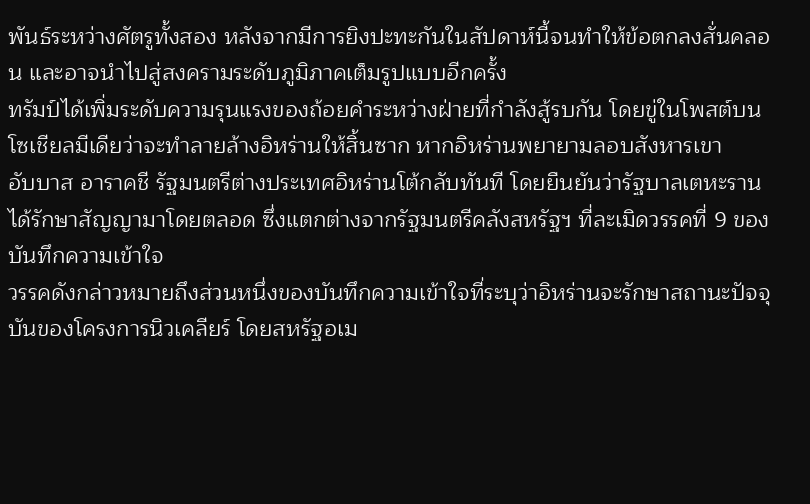พันธ์ระหว่างศัตรูทั้งสอง หลังจากมีการยิงปะทะกันในสัปดาห์นี้จนทำให้ข้อตกลงสั่นคลอน และอาจนำไปสู่สงครามระดับภูมิภาคเต็มรูปแบบอีกครั้ง
ทรัมป์ได้เพิ่มระดับความรุนแรงของถ้อยคำระหว่างฝ่ายที่กำลังสู้รบกัน โดยขู่ในโพสต์บนโซเชียลมีเดียว่าจะทำลายล้างอิหร่านให้สิ้นซาก หากอิหร่านพยายามลอบสังหารเขา
อับบาส อาราคชี รัฐมนตรีต่างประเทศอิหร่านโต้กลับทันที โดยยืนยันว่ารัฐบาลเตหะรานได้รักษาสัญญามาโดยตลอด ซึ่งแตกต่างจากรัฐมนตรีคลังสหรัฐฯ ที่ละเมิดวรรคที่ 9 ของบันทึกความเข้าใจ
วรรคดังกล่าวหมายถึงส่วนหนึ่งของบันทึกความเข้าใจที่ระบุว่าอิหร่านจะรักษาสถานะปัจจุบันของโครงการนิวเคลียร์ โดยสหรัฐอเม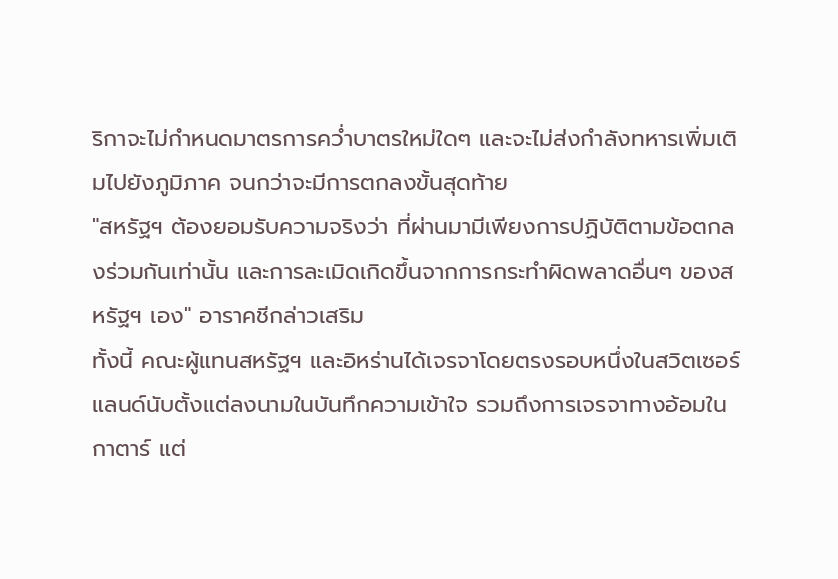ริกาจะไม่กำหนดมาตรการคว่ำบาตรใหม่ใดๆ และจะไม่ส่งกำลังทหารเพิ่มเติมไปยังภูมิภาค จนกว่าจะมีการตกลงขั้นสุดท้าย
"สหรัฐฯ ต้องยอมรับความจริงว่า ที่ผ่านมามีเพียงการปฏิบัติตามข้อตกลงร่วมกันเท่านั้น และการละเมิดเกิดขึ้นจากการกระทำผิดพลาดอื่นๆ ของสหรัฐฯ เอง" อาราคชีกล่าวเสริม
ทั้งนี้ คณะผู้แทนสหรัฐฯ และอิหร่านได้เจรจาโดยตรงรอบหนึ่งในสวิตเซอร์แลนด์นับตั้งแต่ลงนามในบันทึกความเข้าใจ รวมถึงการเจรจาทางอ้อมในกาตาร์ แต่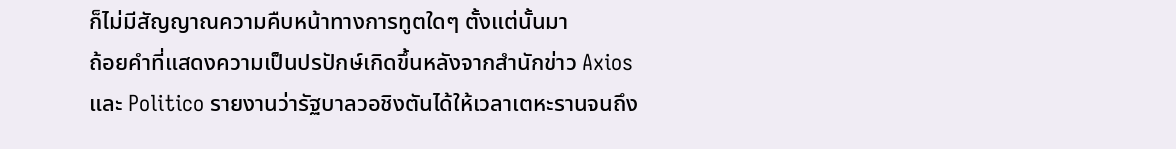ก็ไม่มีสัญญาณความคืบหน้าทางการทูตใดๆ ตั้งแต่นั้นมา
ถ้อยคำที่แสดงความเป็นปรปักษ์เกิดขึ้นหลังจากสำนักข่าว Axios และ Politico รายงานว่ารัฐบาลวอชิงตันได้ให้เวลาเตหะรานจนถึง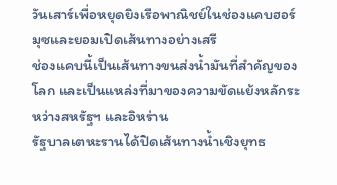วันเสาร์เพื่อหยุดยิงเรือพาณิชย์ในช่องแคบฮอร์มุซและยอมเปิดเส้นทางอย่างเสรี
ช่องแคบนี้เป็นเส้นทางขนส่งน้ำมันที่สำคัญของโลก และเป็นแหล่งที่มาของความขัดแย้งหลักระหว่างสหรัฐฯ และอิหร่าน
รัฐบาลเตหะรานได้ปิดเส้นทางน้ำเชิงยุทธ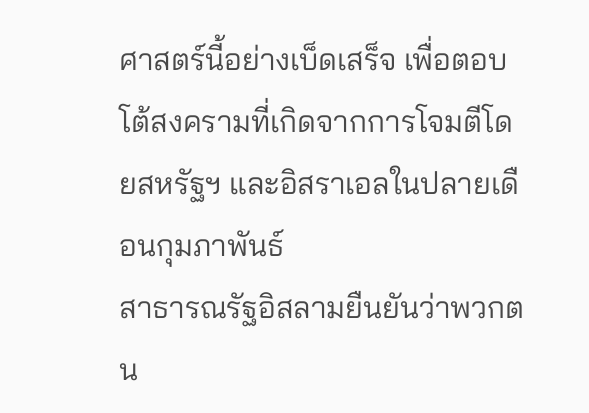ศาสตร์นี้อย่างเบ็ดเสร็จ เพื่อตอบโต้สงครามที่เกิดจากการโจมตีโดยสหรัฐฯ และอิสราเอลในปลายเดือนกุมภาพันธ์
สาธารณรัฐอิสลามยืนยันว่าพวกตน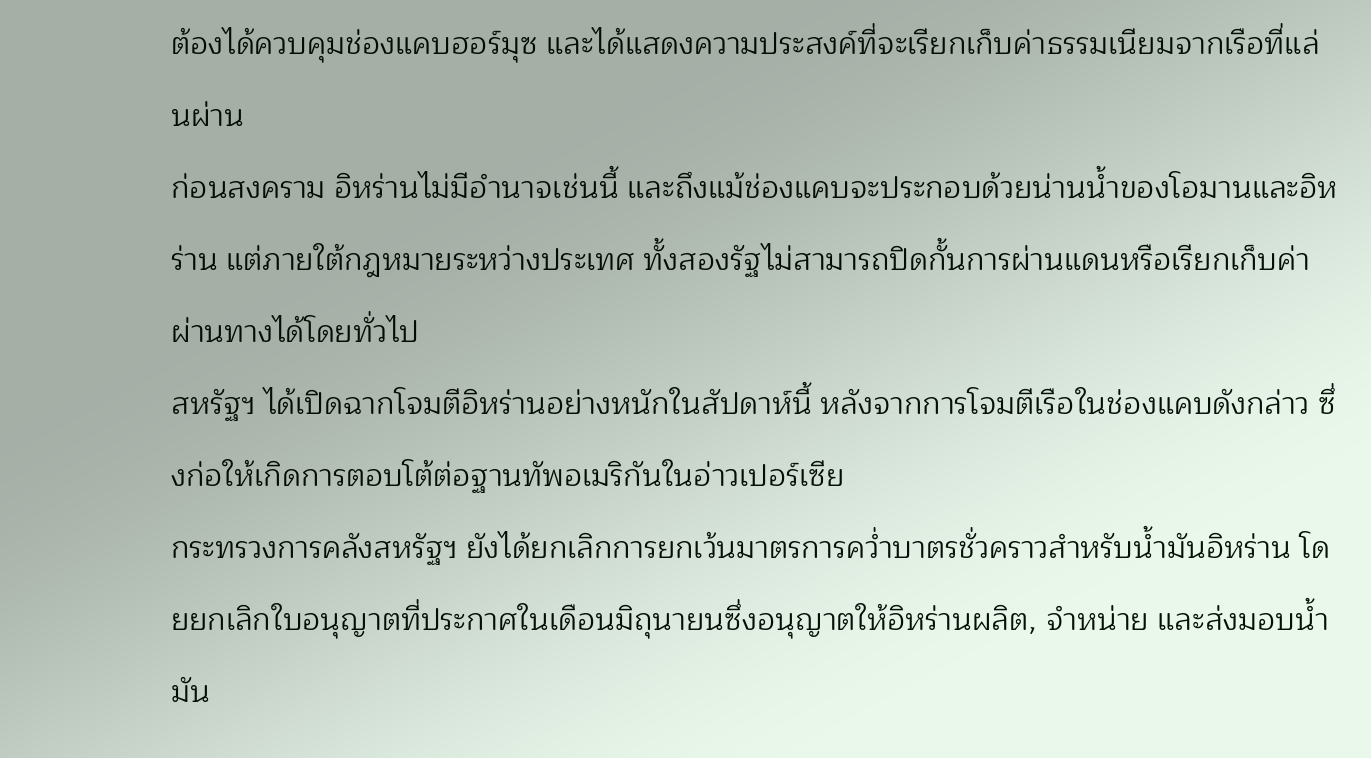ต้องได้ควบคุมช่องแคบฮอร์มุซ และได้แสดงความประสงค์ที่จะเรียกเก็บค่าธรรมเนียมจากเรือที่แล่นผ่าน
ก่อนสงคราม อิหร่านไม่มีอำนาจเช่นนี้ และถึงแม้ช่องแคบจะประกอบด้วยน่านน้ำของโอมานและอิหร่าน แต่ภายใต้กฎหมายระหว่างประเทศ ทั้งสองรัฐไม่สามารถปิดกั้นการผ่านแดนหรือเรียกเก็บค่าผ่านทางได้โดยทั่วไป
สหรัฐฯ ได้เปิดฉากโจมตีอิหร่านอย่างหนักในสัปดาห์นี้ หลังจากการโจมตีเรือในช่องแคบดังกล่าว ซึ่งก่อให้เกิดการตอบโต้ต่อฐานทัพอเมริกันในอ่าวเปอร์เซีย
กระทรวงการคลังสหรัฐฯ ยังได้ยกเลิกการยกเว้นมาตรการคว่ำบาตรชั่วคราวสำหรับน้ำมันอิหร่าน โดยยกเลิกใบอนุญาตที่ประกาศในเดือนมิถุนายนซึ่งอนุญาตให้อิหร่านผลิต, จำหน่าย และส่งมอบน้ำมัน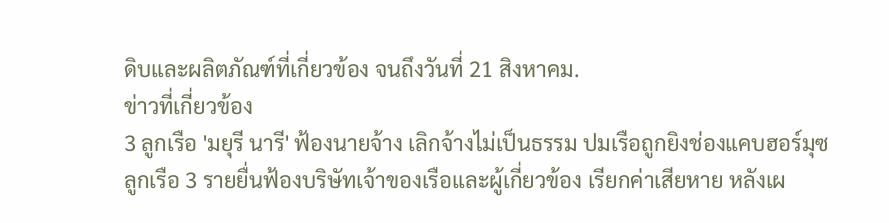ดิบและผลิตภัณฑ์ที่เกี่ยวข้อง จนถึงวันที่ 21 สิงหาคม.
ข่าวที่เกี่ยวข้อง
3 ลูกเรือ 'มยุรี นารี' ฟ้องนายจ้าง เลิกจ้างไม่เป็นธรรม ปมเรือถูกยิงช่องแคบฮอร์มุซ
ลูกเรือ 3 รายยื่นฟ้องบริษัทเจ้าของเรือและผู้เกี่ยวข้อง เรียกค่าเสียหาย หลังเผ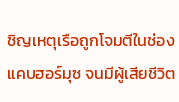ชิญเหตุเรือถูกโจมตีในช่องแคบฮอร์มุซ จนมีผู้เสียชีวิต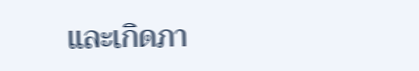และเกิดภา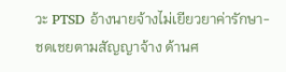วะ PTSD อ้างนายจ้างไม่เยียวยาค่ารักษา-ชดเชยตามสัญญาจ้าง ด้านศ